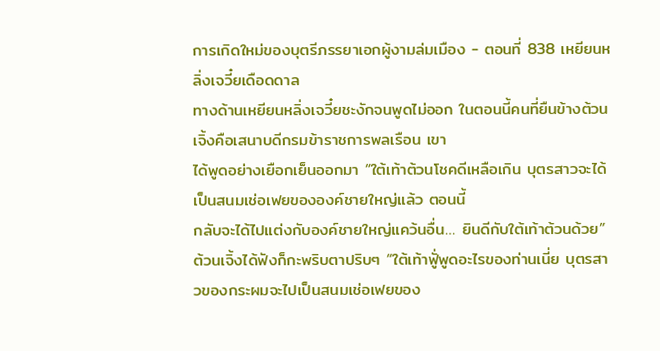การเกิดใหม่ของบุตรีภรรยาเอกผู้งามล่มเมือง - ตอนที่ 838 เหยียนหลิ่งเจวี๋ยเดือดดาล
ทางด้านเหยียนหลิ่งเจวี๋ยชะงักจนพูดไม่ออก ในตอนนี้คนที่ยืนข้างต้วนเจิ้งคือเสนาบดีกรมข้าราชการพลเรือน เขา
ได้พูดอย่างเยือกเย็นออกมา “ใต้เท้าต้วนโชคดีเหลือเกิน บุตรสาวจะได้เป็นสนมเช่อเฟยขององค์ชายใหญ่แล้ว ตอนนี้
กลับจะได้ไปแต่งกับองค์ชายใหญ่แคว้นอื่น… ยินดีกับใต้เท้าต้วนด้วย”
ต้วนเจิ้งได้ฟังก็กะพริบตาปริบๆ “ใต้เท้าฟูั่พูดอะไรของท่านเนี่ย บุตรสาวของกระผมจะไปเป็นสนมเช่อเฟยของ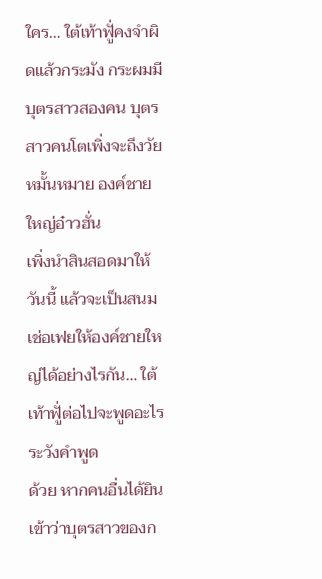ใคร… ใต้เท้าฟูั่คงจำผิดแล้วกระมัง กระผมมีบุตรสาวสองคน บุตรสาวคนโตเพิ่งจะถึงวัยหมั้นหมาย องค์ชายใหญ่อ๋าวฮั่น
เพิ่งนำสินสอดมาให้วันนี้ แล้วจะเป็นสนมเช่อเฟยให้องค์ชายใหญ่ได้อย่างไรกัน… ใต้เท้าฟูั่ต่อไปจะพูดอะไรระวังคำพูด
ด้วย หากคนอื่นได้ยินเข้าว่าบุตรสาวของก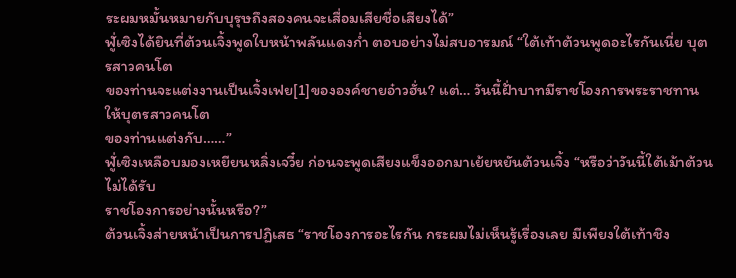ระผมหมั้นหมายกับบุรุษถึงสองคนจะเสื่อมเสียชื่อเสียงได้”
ฟูั่เซิงได้ยินที่ต้วนเจิ้งพูดใบหน้าพลันแดงกํ่า ตอบอย่างไม่สบอารมณ์ “ใต้เท้าต้วนพูดอะไรกันเนี่ย บุตรสาวคนโต
ของท่านจะแต่งงานเป็นเจิ้งเฟย[1]ขององค์ชายอ๋าวฮั่น? แต่… วันนี้ฝั่าบาทมีราชโองการพระราชทานให้บุตรสาวคนโต
ของท่านแต่งกับ……”
ฟูั่เซิงเหลือบมองเหยียนหลิ่งเจวี๋ย ก่อนจะพูดเสียงแข็งออกมาเย้ยหยันต้วนเจิ้ง “หรือว่าวันนี้ใต้เม้าต้วนไม่ได้รับ
ราชโองการอย่างนั้นหรือ?”
ต้วนเจิ้งส่ายหน้าเป็นการปฏิเสธ “ราชโองการอะไรกัน กระผมไม่เห็นรู้เรื่องเลย มีเพียงใต้เท้าชิง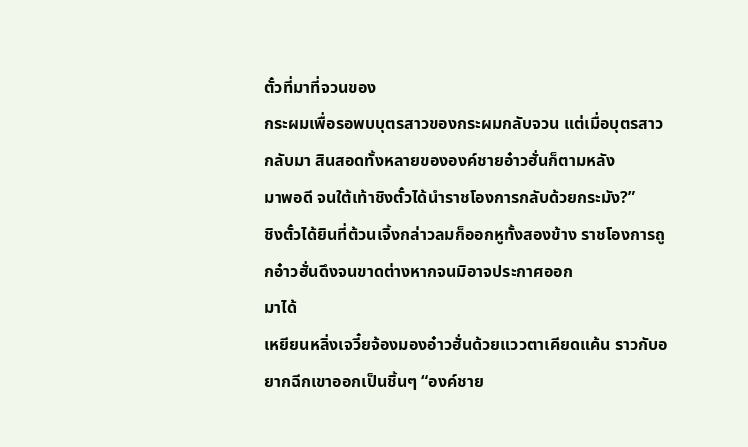ตั๋วที่มาที่จวนของ
กระผมเพื่อรอพบบุตรสาวของกระผมกลับจวน แต่เมื่อบุตรสาวกลับมา สินสอดทั้งหลายขององค์ชายอ๋าวฮั่นก็ตามหลัง
มาพอดี จนใต้เท้าชิงตั๋วได้นำราชโองการกลับด้วยกระมัง?”
ชิงตั๋วได้ยินที่ต้วนเจิ้งกล่าวลมก็ออกหูทั้งสองข้าง ราชโองการถูกอ๋าวฮั่นดึงจนขาดต่างหากจนมิอาจประกาศออก
มาได้
เหยียนหลิ่งเจวี๋ยจ้องมองอ๋าวฮั่นด้วยแววตาเคียดแค้น ราวกับอยากฉีกเขาออกเป็นชิ้นๆ “องค์ชาย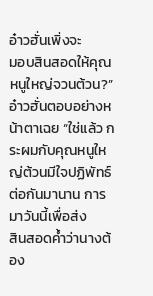อ๋าวฮั่นเพิ่งจะ
มอบสินสอดให้คุณหนูใหญ่จวนต้วน?”
อ๋าวฮั่นตอบอย่างหน้าตาเฉย “ใช่แล้ว กระผมกับคุณหนูใหญ่ต้วนมีใจปฏิพัทธ์ต่อกันมานาน การมาวันนี้เพื่อส่ง
สินสอดคํ้าว่านางต้อง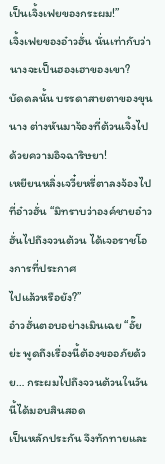เป็นเจิ้งเฟยของกระผม!”
เจิ้งเฟยของอ๋าวฮั่น นั่นเท่ากับว่านางจะเป็นฮองเฮาของเขา?
บัดดลนั้น บรรดาสายตาของขุนนาง ต่างหันมาจ้องที่ต้วนเจิ้งไปด้วยความอิจฉาริษยา!
เหยียนหลิ่งเจวี๋ยหรี่ตาลงจ้องไปที่อ๋าวฮั่น “มิทราบว่าองค์ชายอ๋าวฮั่นไปถึงจวนต้วน ได้เจอราชโองการที่ประกาศ
ไปแล้วหรือยัง?”
อ๋าวฮั่นตอบอย่างเมินเฉย “อั๊ยย่ะ พูดถึงเรื่องนี้ต้องขออภัยด้วย… กระผมไปถึงจวนต้วนในวันนี้ได้มอบสินสอด
เป็นหลักประกัน จึงทักทายและ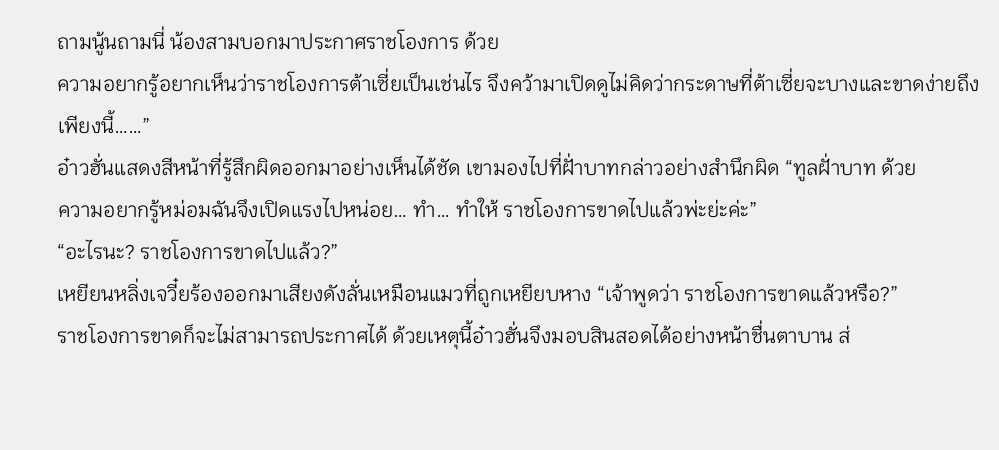ถามนู้นถามนี่ น้องสามบอกมาประกาศราชโองการ ด้วย
ความอยากรู้อยากเห็นว่าราชโองการต้าเซี่ยเป็นเช่นไร จึงคว้ามาเปิดดูไม่คิดว่ากระดาษที่ต้าเซี่ยจะบางและขาดง่ายถึง
เพียงนี้……”
อ๋าวฮั่นแสดงสีหน้าที่รู้สึกผิดออกมาอย่างเห็นได้ชัด เขามองไปที่ฝั่าบาทกล่าวอย่างสำนึกผิด “ทูลฝั่าบาท ด้วย
ความอยากรู้หม่อมฉันจึงเปิดแรงไปหน่อย… ทำ… ทำให้ ราชโองการขาดไปแล้วพ่ะย่ะค่ะ”
“อะไรนะ? ราชโองการขาดไปแล้ว?”
เหยียนหลิ่งเจวี๋ยร้องออกมาเสียงดังลั่นเหมือนแมวที่ถูกเหยียบหาง “เจ้าพูดว่า ราชโองการขาดแล้วหรือ?”
ราชโองการขาดก็จะไม่สามารถประกาศได้ ด้วยเหตุนี้อ๋าวฮั่นจึงมอบสินสอดได้อย่างหน้าชื่นตาบาน ส่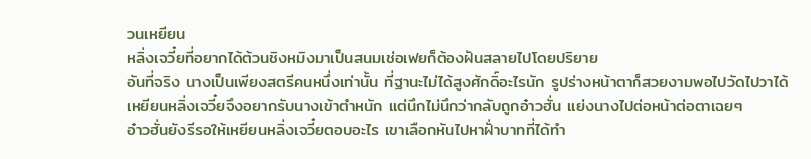วนเหยียน
หลิ่งเจวี๋ยที่อยากได้ต้วนชิงหมิงมาเป็นสนมเช่อเฟยก็ต้องฝันสลายไปโดยปริยาย
อันที่จริง นางเป็นเพียงสตรีคนหนึ่งเท่านั้น ที่ฐานะไม่ได้สูงศักดิ์อะไรนัก รูปร่างหน้าตาก็สวยงามพอไปวัดไปวาได้
เหยียนหลิ่งเจวี๋ยจึงอยากรับนางเข้าตำหนัก แต่นึกไม่นึกว่ากลับถูกอ๋าวฮั่น แย่งนางไปต่อหน้าต่อตาเฉยๆ
อ๋าวฮั่นยังรีรอให้เหยียนหลิ่งเจวี๋ยตอบอะไร เขาเลือกหันไปหาฝั่าบาทที่ได้ทำ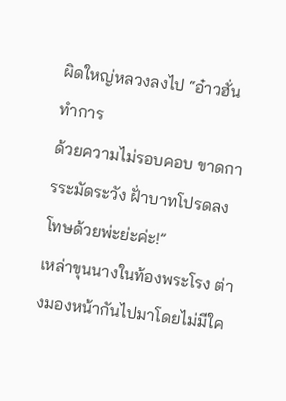ผิดใหญ่หลวงลงไป “อ๋าวฮั่นทำการ
ด้วยความไม่รอบคอบ ขาดการระมัดระวัง ฝั่าบาทโปรดลงโทษด้วยพ่ะย่ะค่ะ!”
เหล่าขุนนางในท้องพระโรง ต่างมองหน้ากันไปมาโดยไม่มีใค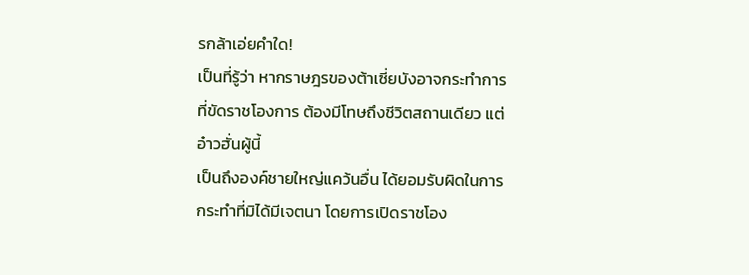รกล้าเอ่ยคำใด!
เป็นที่รู้ว่า หากราษฎรของต้าเซี่ยบังอาจกระทำการที่ขัดราชโองการ ต้องมีโทษถึงชีวิตสถานเดียว แต่อ๋าวฮั่นผู้นี้
เป็นถึงองค์ชายใหญ่แคว้นอื่น ได้ยอมรับผิดในการกระทำที่มิได้มีเจตนา โดยการเปิดราชโอง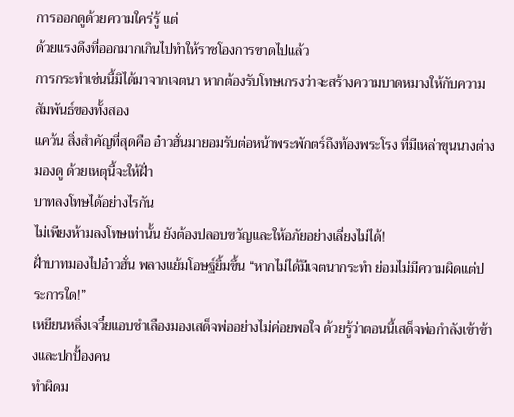การออกดูด้วยความใคร่รู้ แต่
ด้วยแรงดึงที่ออกมากเกินไปทำให้ราชโองการขาดไปแล้ว
การกระทำเช่นนี้มิได้มาจากเจตนา หากต้องรับโทษเกรงว่าจะสร้างความบาดหมางให้กับความสัมพันธ์ของทั้งสอง
แคว้น สิ่งสำคัญที่สุดคือ อ๋าวฮั่นมายอมรับต่อหน้าพระพักตร์ถึงท้องพระโรง ที่มีเหล่าขุนนางต่างมองดู ด้วยเหตุนี้จะให้ฝั่า
บาทลงโทษได้อย่างไรกัน
ไม่เพียงห้ามลงโทษเท่านั้น ยังต้องปลอบขวัญและให้อภัยอย่างเลี่ยงไม่ได้!
ฝั่าบาทมองไปอ๋าวฮั่น พลางแย้มโอษฐ์ยิ้มขึ้น “หากไม่ได้มีเจตนากระทำ ย่อมไม่มีความผิดแต่ประการใด!”
เหยียนหลิ่งเจวี๋ยแอบชำเลืองมองเสด็จพ่ออย่างไม่ค่อยพอใจ ด้วยรู้ว่าตอนนี้เสด็จพ่อกำลังเข้าข้างและปกปั้องคน
ทำผิดม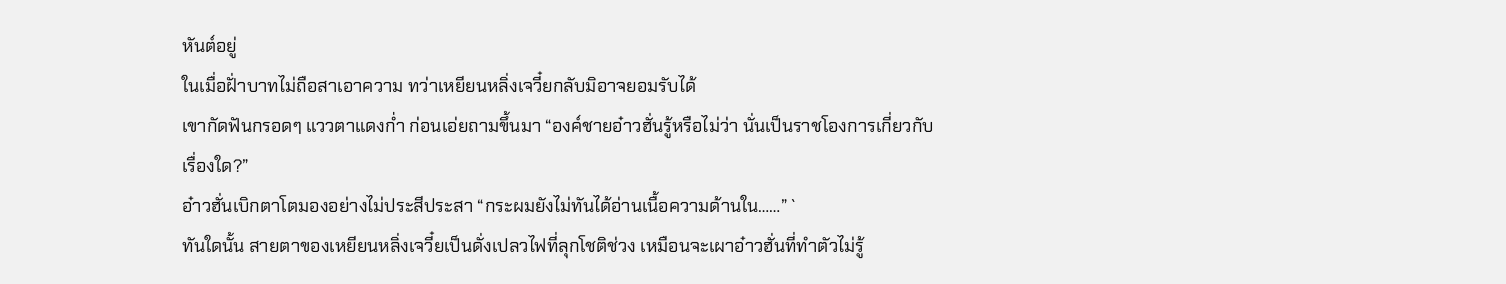หันต์อยู่
ในเมื่อฝั่าบาทไม่ถือสาเอาความ ทว่าเหยียนหลิ่งเจวี๋ยกลับมิอาจยอมรับได้
เขากัดฟันกรอดๆ แววตาแดงกํ่า ก่อนเอ่ยถามขึ้นมา “องค์ชายอ๋าวฮั่นรู้หรือไม่ว่า นั่นเป็นราชโองการเกี่ยวกับ
เรื่องใด?”
อ๋าวฮั่นเบิกตาโตมองอย่างไม่ประสีประสา “กระผมยังไม่ทันได้อ่านเนื้อความด้านใน……” `
ทันใดนั้น สายตาของเหยียนหลิ่งเจวี๋ยเป็นดั่งเปลวไฟที่ลุกโชติช่วง เหมือนจะเผาอ๋าวฮั่นที่ทำตัวไม่รู้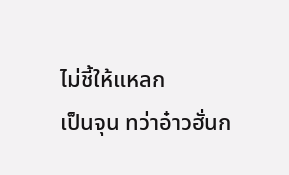ไม่ชี้ให้แหลก
เป็นจุน ทว่าอ๋าวฮั่นก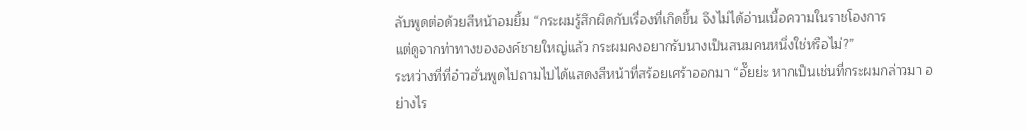ลับพูดต่อด้วยสีหน้าอมยิ้ม “กระผมรู้สึกผิดกับเรื่องที่เกิดขึ้น จึงไม่ได้อ่านเนื้อความในราชโองการ
แต่ดูจากท่าทางขององค์ชายใหญ่แล้ว กระผมคงอยากรับนางเป็นสนมคนหนึ่งใช่หรือไม่?”
ระหว่างที่ที่อ๋าวฮั่นพูดไปถามไปได้แสดงสีหน้าที่สร้อยเศร้าออกมา “อั๊ยย่ะ หากเป็นเช่นที่กระผมกล่าวมา อย่างไร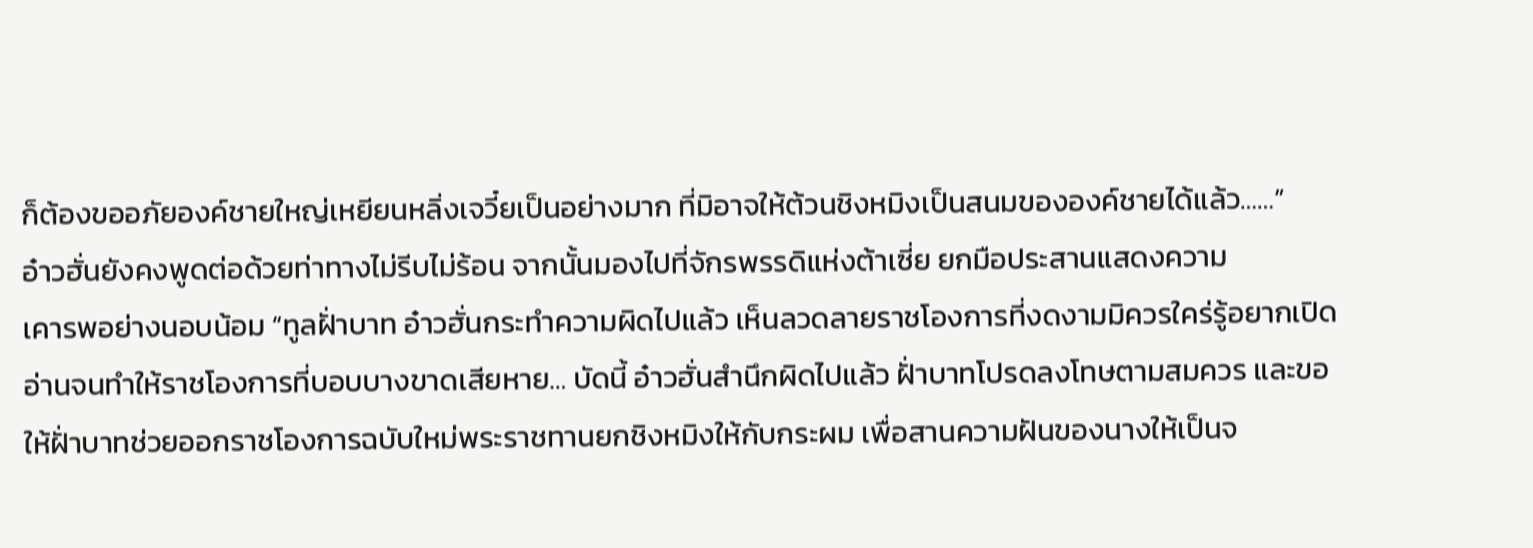ก็ต้องขออภัยองค์ชายใหญ่เหยียนหลิ่งเจวี๋ยเป็นอย่างมาก ที่มิอาจให้ต้วนชิงหมิงเป็นสนมขององค์ชายได้แล้ว……”
อ๋าวฮั่นยังคงพูดต่อด้วยท่าทางไม่รีบไม่ร้อน จากนั้นมองไปที่จักรพรรดิแห่งต้าเซี่ย ยกมือประสานแสดงความ
เคารพอย่างนอบน้อม “ทูลฝั่าบาท อ๋าวฮั่นกระทำความผิดไปแล้ว เห็นลวดลายราชโองการที่งดงามมิควรใคร่รู้อยากเปิด
อ่านจนทำให้ราชโองการที่บอบบางขาดเสียหาย… บัดนี้ อ๋าวฮั่นสำนึกผิดไปแล้ว ฝั่าบาทโปรดลงโทษตามสมควร และขอ
ให้ฝั่าบาทช่วยออกราชโองการฉบับใหม่พระราชทานยกชิงหมิงให้กับกระผม เพื่อสานความฝันของนางให้เป็นจ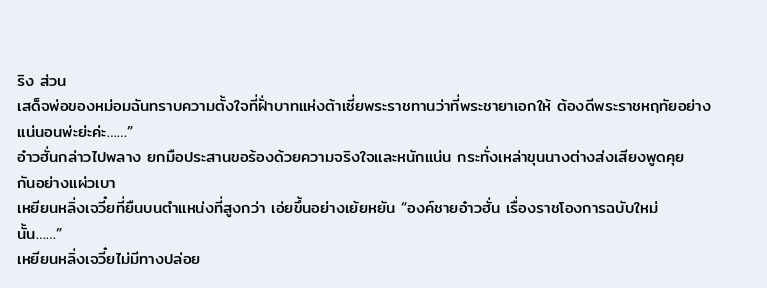ริง ส่วน
เสด็จพ่อของหม่อมฉันทราบความตั้งใจที่ฝั่าบาทแห่งต้าเซี่ยพระราชทานว่าที่พระชายาเอกให้ ต้องดีพระราชหฤทัยอย่าง
แน่นอนพ่ะย่ะค่ะ……”
อ๋าวฮั่นกล่าวไปพลาง ยกมือประสานขอร้องด้วยความจริงใจและหนักแน่น กระทั่งเหล่าขุนนางต่างส่งเสียงพูดคุย
กันอย่างแผ่วเบา
เหยียนหลิ่งเจวี๋ยที่ยืนบนตำแหน่งที่สูงกว่า เอ่ยขึ้นอย่างเย้ยหยัน “องค์ชายอ๋าวฮั่น เรื่องราชโองการฉบับใหม่
นั้น……”
เหยียนหลิ่งเจวี๋ยไม่มีทางปล่อย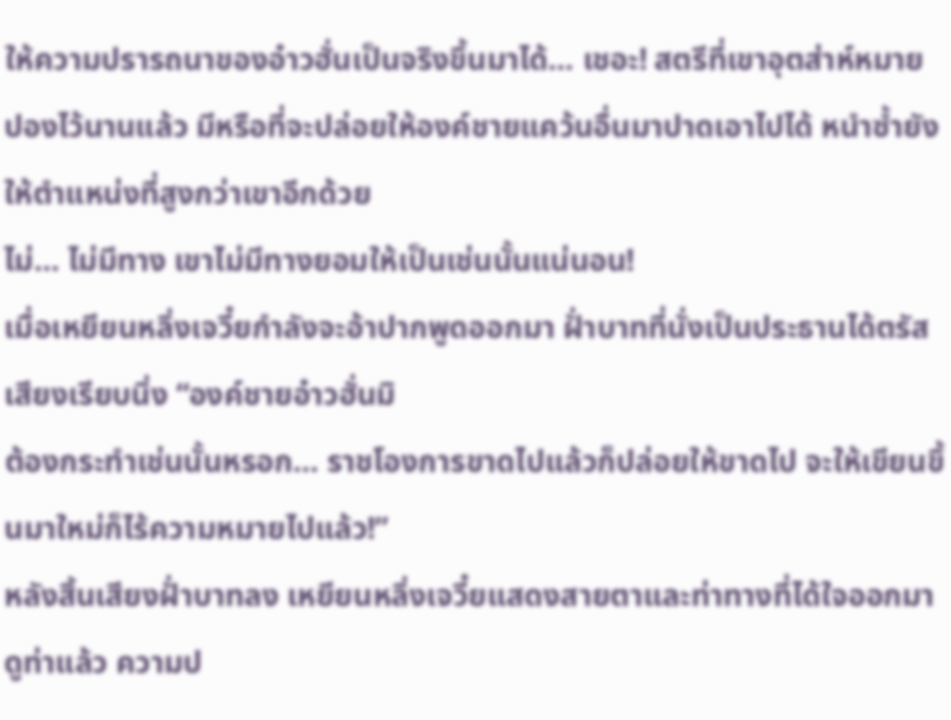ให้ความปรารถนาของอ๋าวฮั่นเป็นจริงขึ้นมาได้… เชอะ! สตรีที่เขาอุตส่าห์หมาย
ปองไว้นานแล้ว มีหรือที่จะปล่อยให้องค์ชายแคว้นอื่นมาปาดเอาไปได้ หนำซํ้ายังให้ตำแหน่งที่สูงกว่าเขาอีกด้วย
ไม่… ไม่มีทาง เขาไม่มีทางยอมให้เป็นเช่นนั้นแน่นอน!
เมื่อเหยียนหลิ่งเจวี๋ยกำลังจะอ้าปากพูดออกมา ฝั่าบาทที่นั่งเป็นประธานได้ตรัสเสียงเรียบนิ่ง “องค์ชายอ๋าวฮั่นมิ
ต้องกระทำเช่นนั้นหรอก… ราชโองการขาดไปแล้วก็ปล่อยให้ขาดไป จะให้เขียนขึ้นมาใหม่ก็ไร้ความหมายไปแล้ว!”
หลังสิ้นเสียงฝั่าบาทลง เหยียนหลิ่งเจวี๋ยแสดงสายตาและท่าทางที่ได้ใจออกมา
ดูท่าแล้ว ความป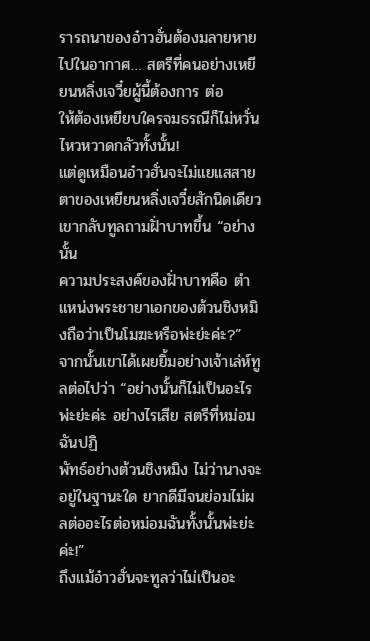รารถนาของอ๋าวฮั่นต้องมลายหายไปในอากาศ… สตรีที่คนอย่างเหยียนหลิ่งเจวี๋ยผู้นี้ต้องการ ต่อ
ให้ต้องเหยียบใครจมธรณีก็ไม่หวั่นไหวหวาดกลัวทั้งนั้น!
แต่ดูเหมือนอ๋าวฮั่นจะไม่แยแสสายตาของเหยียนหลิ่งเจวี๋ยสักนิดเดียว เขากลับทูลถามฝั่าบาทขึ้น “อย่างนั้น
ความประสงค์ของฝั่าบาทคือ ตำแหน่งพระชายาเอกของต้วนชิงหมิงถือว่าเป็นโมฆะหรือพ่ะย่ะค่ะ?”
จากนั้นเขาได้เผยยิ้มอย่างเจ้าเล่ห์ทูลต่อไปว่า “อย่างนั้นก็ไม่เป็นอะไรพ่ะย่ะค่ะ อย่างไรเสีย สตรีที่หม่อมฉันปฏิ
พัทธ์อย่างต้วนชิงหมิง ไม่ว่านางจะอยู่ในฐานะใด ยากดีมีจนย่อมไม่ผลต่ออะไรต่อหม่อมฉันทั้งนั้นพ่ะย่ะค่ะ!”
ถึงแม้อ๋าวฮั่นจะทูลว่าไม่เป็นอะ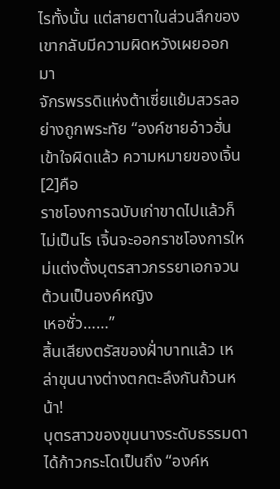ไรทั้งนั้น แต่สายตาในส่วนลึกของเขากลับมีความผิดหวังเผยออกมา
จักรพรรดิแห่งต้าเซี่ยแย้มสวรลอย่างถูกพระทัย “องค์ชายอ๋าวฮั่นเข้าใจผิดแล้ว ความหมายของเจิ้น[2]คือ
ราชโองการฉบับเก่าขาดไปแล้วก็ไม่เป็นไร เจิ้นจะออกราชโองการใหม่แต่งตั้งบุตรสาวภรรยาเอกจวนต้วนเป็นองค์หญิง
เหอซั่ว……”
สิ้นเสียงตรัสของฝั่าบาทแล้ว เหล่าขุนนางต่างตกตะลึงกันถ้วนหน้า!
บุตรสาวของขุนนางระดับธรรมดาได้ก้าวกระโดเป็นถึง “องค์ห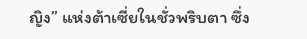ญิง” แห่งต้าเซี่ยในชั่วพริบตา ซึ่ง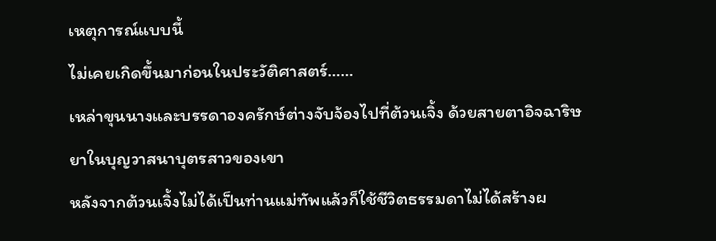เหตุการณ์แบบนี้
ไม่เคยเกิดขึ้นมาก่อนในประวัติศาสตร์……
เหล่าขุนนางและบรรดาองครักษ์ต่างจับจ้องไปที่ต้วนเจิ้ง ด้วยสายตาอิจฉาริษยาในบุญวาสนาบุตรสาวของเขา
หลังจากต้วนเจิ้งไม่ได้เป็นท่านแม่ทัพแล้วก็ใช้ชีวิตธรรมดาไม่ได้สร้างผ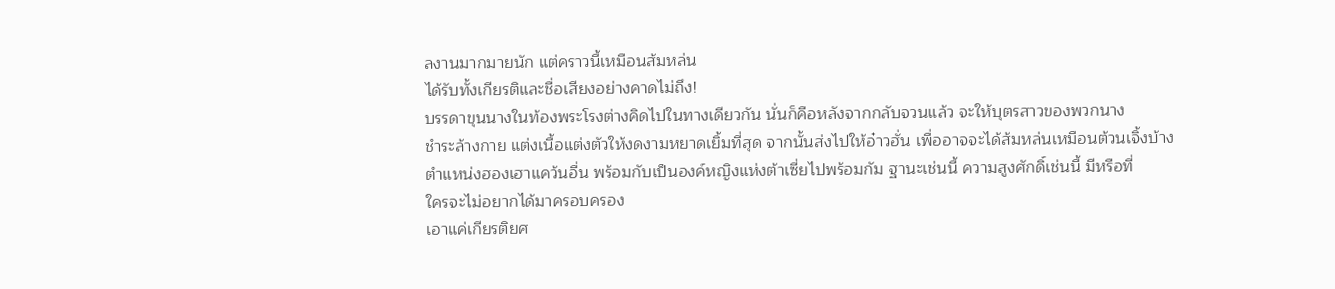ลงานมากมายนัก แต่คราวนี้เหมือนส้มหล่น
ได้รับทั้งเกียรติและชื่อเสียงอย่างคาดไม่ถึง!
บรรดาขุนนางในท้องพระโรงต่างคิดไปในทางเดียวกัน นั่นก็คือหลังจากกลับจวนแล้ว จะให้บุตรสาวของพวกนาง
ชำระล้างกาย แต่งเนื้อแต่งตัวให้งดงามหยาดเยิ้มที่สุด จากนั้นส่งไปให้อ๋าวฮั่น เพื่ออาจจะได้ส้มหล่นเหมือนต้วนเจิ้งบ้าง
ตำแหน่งฮองเฮาแคว้นอื่น พร้อมกับเป็นองค์หญิงแห่งต้าเซี่ยไปพร้อมกัม ฐานะเช่นนี้ ความสูงศักดิ์เช่นนี้ มีหรือที่
ใครจะไม่อยากได้มาครอบครอง
เอาแค่เกียรติยศ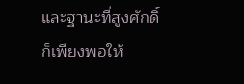และฐานะที่สูงศักดิ์ ก็เพียงพอให้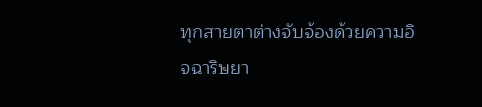ทุกสายตาต่างจับจ้องด้วยความอิจฉาริษยา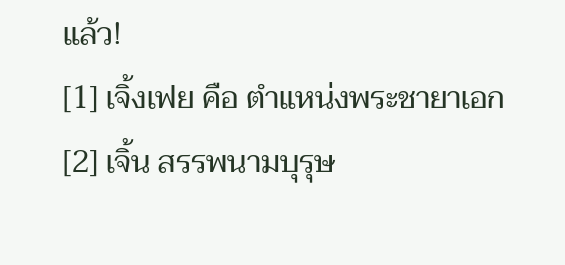แล้ว!
[1] เจิ้งเฟย คือ ตำแหน่งพระชายาเอก
[2] เจิ้น สรรพนามบุรุษ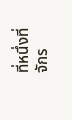ที่หนึ่งที่จักร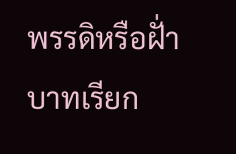พรรดิหรือฝั่าบาทเรียก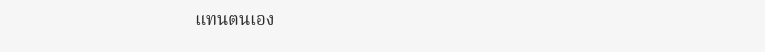แทนตนเอง